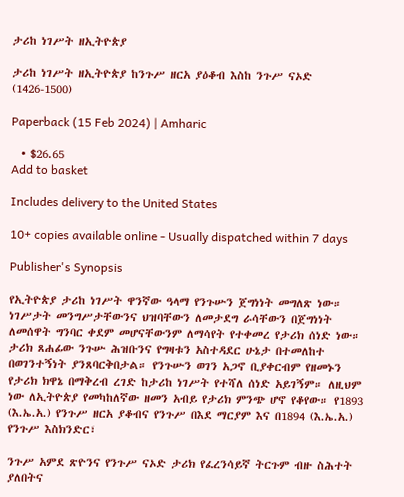ታሪከ ነገሥት ዘኢትዮጵያ

ታሪከ ነገሥት ዘኢትዮጵያ ከንጉሥ ዘርአ ያዕቆብ እስከ ንጉሥ ናኦድ (1426-1500)

Paperback (15 Feb 2024) | Amharic

  • $26.65
Add to basket

Includes delivery to the United States

10+ copies available online - Usually dispatched within 7 days

Publisher's Synopsis

የኢትዮጵያ ታሪከ ነገሥት ዋንኛው ዓላማ የንጉሡን ጀግነነት መግለጽ ነው። ነገሥታት መንግሥታቸውንና ህዝባቸውን ለመታደግ ራሳቸውን በጀግነነት ለመሰዋት ግንባር ቀደም መሆናቸውንም ለማሳየት የተቀመረ የታሪክ ሰነድ ነው። ታሪክ ጸሐፊው ንጉሡ ሕዝቡንና የግዛቱን አስተዳደር ሁኔታ በተመለከተ በወገንተኝነት ያንጸባርቅበታል። የንጉሡን ወገን አጋኖ ቢያቀርብም የዘመኑን የታሪክ ክዋኔ በማቅረብ ረገድ ከታሪከ ነገሥት የተሻለ ሰነድ አይገኝም። ለዚህም ነው ለኢትዮጵያ የመካከለኛው ዘመን አብይ የታሪክ ምንጭ ሆኖ የቆየው። የ1893 (እ.ኤ.አ.) የንጉሥ ዘርአ ያቆብና የንጉሥ በእደ ማርያም እና በ1894 (እ.ኤ.አ.) የንጉሥ እስክንድር፣

ንጉሥ አምደ ጽዮንና የንጉሥ ናኦድ ታሪክ የፈረንሳይኛ ትርጉም ብዙ ስሕተት ያለበትና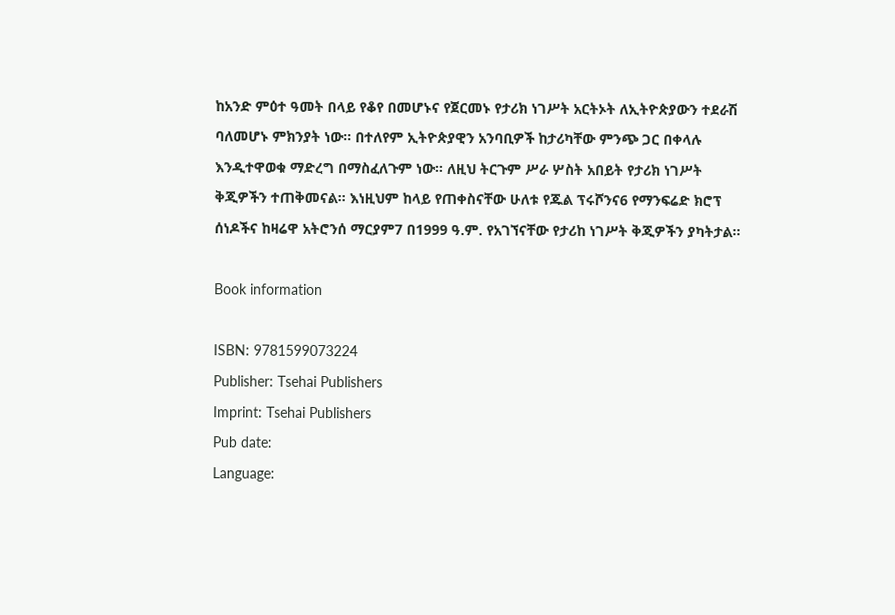ከአንድ ምዕተ ዓመት በላይ የቆየ በመሆኑና የጀርመኑ የታሪክ ነገሥት አርትኦት ለኢትዮጵያውን ተደራሽ ባለመሆኑ ምክንያት ነው። በተለየም ኢትዮጵያዊን አንባቢዎች ከታሪካቸው ምንጭ ጋር በቀላሉ እንዲተዋወቁ ማድረግ በማስፈለጉም ነው። ለዚህ ትርጉም ሥራ ሦስት አበይት የታሪክ ነገሥት ቅጂዎችን ተጠቅመናል። እነዚህም ከላይ የጠቀስናቸው ሁለቱ የጁል ፕሩሾንና6 የማንፍሬድ ክሮፕ ሰነዶችና ከዛሬዋ አትሮንሰ ማርያም7 በ1999 ዓ.ም. የአገኘናቸው የታሪከ ነገሥት ቅጂዎችን ያካትታል።

Book information

ISBN: 9781599073224
Publisher: Tsehai Publishers
Imprint: Tsehai Publishers
Pub date:
Language: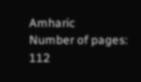Amharic
Number of pages: 112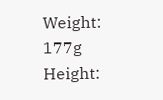Weight: 177g
Height: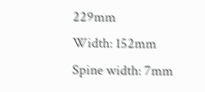229mm
Width: 152mm
Spine width: 7mm